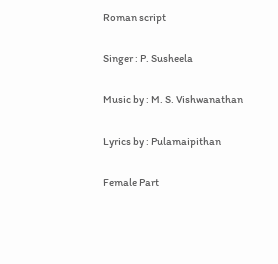Roman script

Singer : P. Susheela

Music by : M. S. Vishwanathan

Lyrics by : Pulamaipithan

Female Part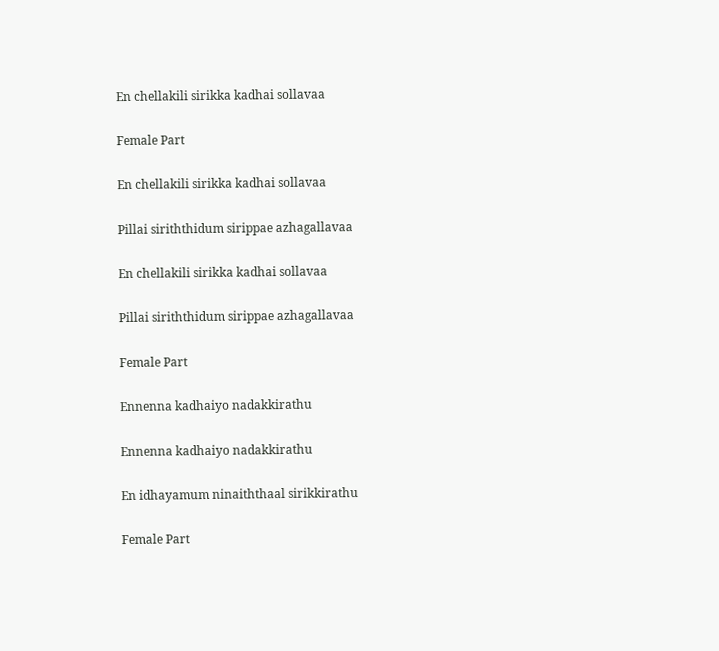En chellakili sirikka kadhai sollavaa

Female Part

En chellakili sirikka kadhai sollavaa

Pillai siriththidum sirippae azhagallavaa

En chellakili sirikka kadhai sollavaa

Pillai siriththidum sirippae azhagallavaa

Female Part

Ennenna kadhaiyo nadakkirathu

Ennenna kadhaiyo nadakkirathu

En idhayamum ninaiththaal sirikkirathu

Female Part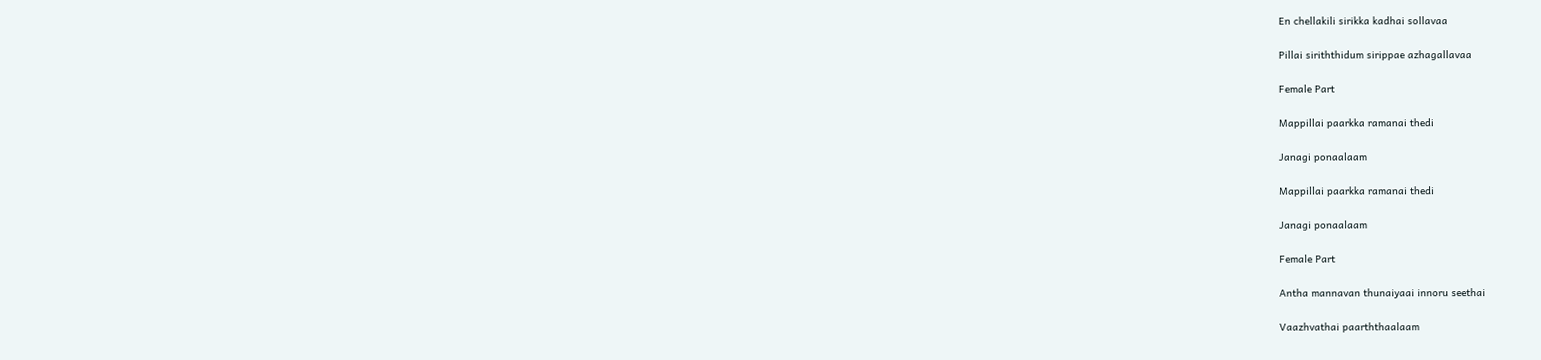En chellakili sirikka kadhai sollavaa

Pillai siriththidum sirippae azhagallavaa

Female Part

Mappillai paarkka ramanai thedi

Janagi ponaalaam

Mappillai paarkka ramanai thedi

Janagi ponaalaam

Female Part

Antha mannavan thunaiyaai innoru seethai

Vaazhvathai paarththaalaam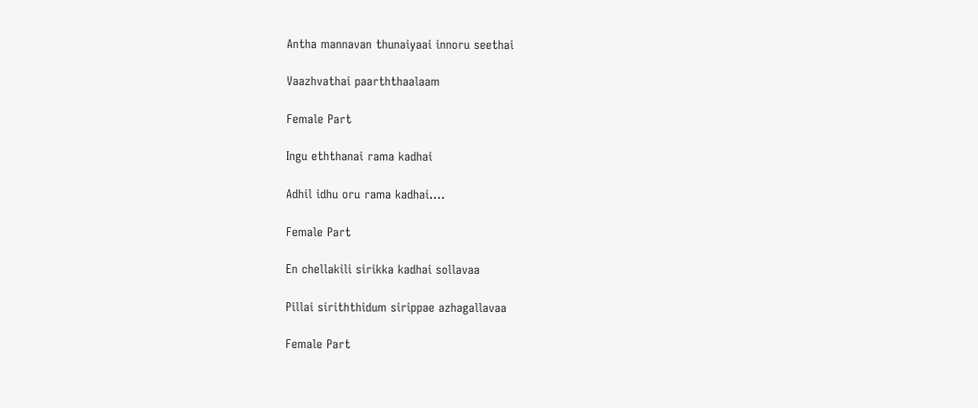Antha mannavan thunaiyaai innoru seethai

Vaazhvathai paarththaalaam

Female Part

Ingu eththanai rama kadhai

Adhil idhu oru rama kadhai….

Female Part

En chellakili sirikka kadhai sollavaa

Pillai siriththidum sirippae azhagallavaa

Female Part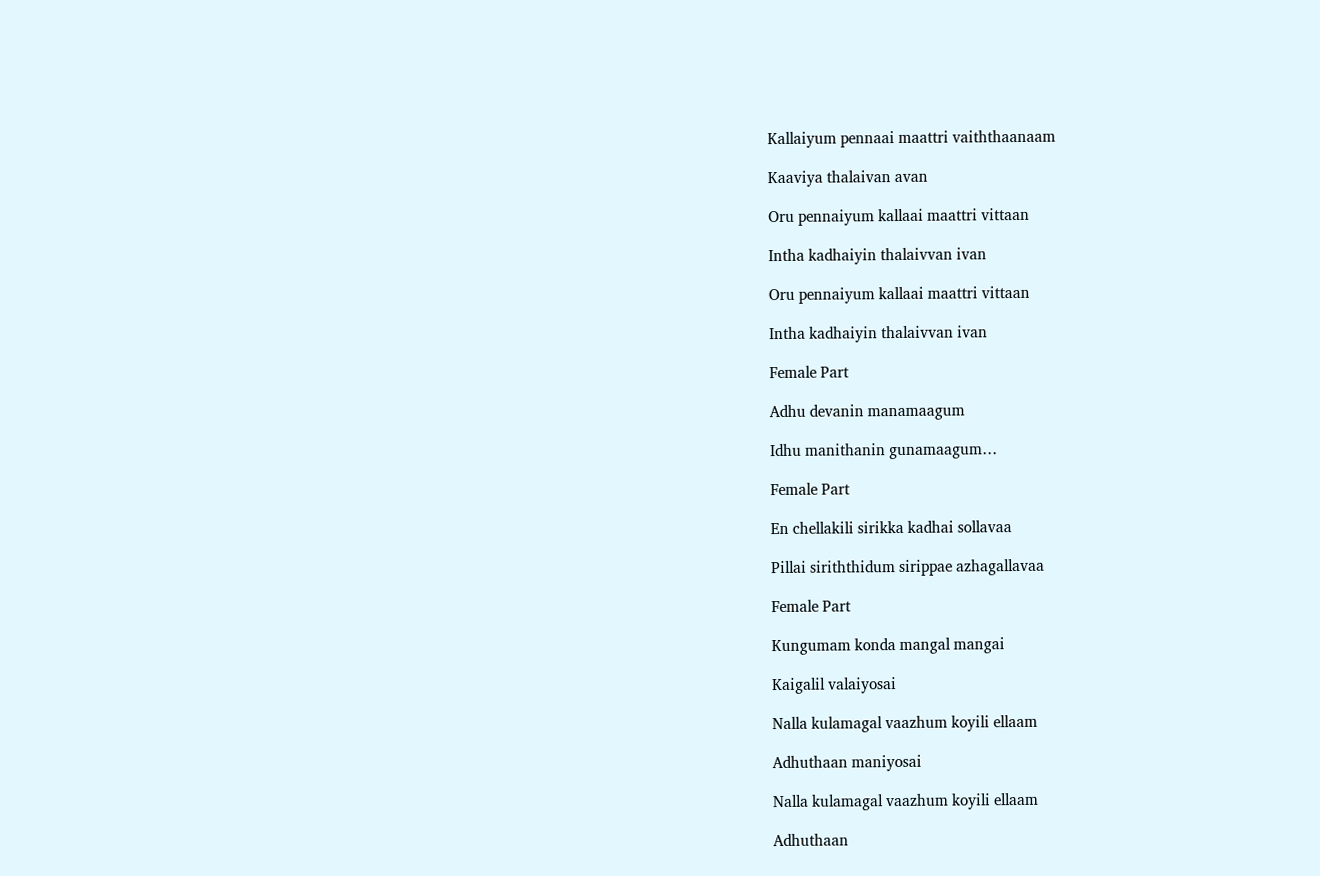Kallaiyum pennaai maattri vaiththaanaam

Kaaviya thalaivan avan

Oru pennaiyum kallaai maattri vittaan

Intha kadhaiyin thalaivvan ivan

Oru pennaiyum kallaai maattri vittaan

Intha kadhaiyin thalaivvan ivan

Female Part

Adhu devanin manamaagum

Idhu manithanin gunamaagum…

Female Part

En chellakili sirikka kadhai sollavaa

Pillai siriththidum sirippae azhagallavaa

Female Part

Kungumam konda mangal mangai

Kaigalil valaiyosai

Nalla kulamagal vaazhum koyili ellaam

Adhuthaan maniyosai

Nalla kulamagal vaazhum koyili ellaam

Adhuthaan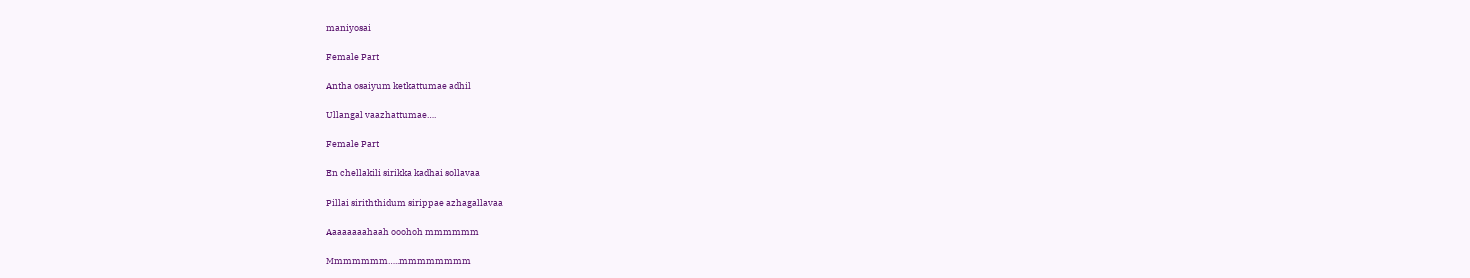maniyosai

Female Part

Antha osaiyum ketkattumae adhil

Ullangal vaazhattumae….

Female Part

En chellakili sirikka kadhai sollavaa

Pillai siriththidum sirippae azhagallavaa

Aaaaaaaahaah ooohoh mmmmmm

Mmmmmmm…..mmmmmmmm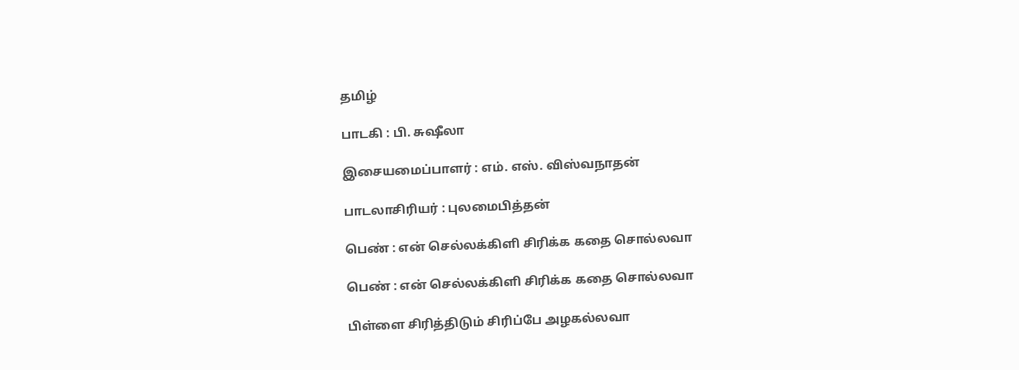தமிழ்

பாடகி : பி. சுஷீலா

இசையமைப்பாளர் : எம். எஸ். விஸ்வநாதன்

பாடலாசிரியர் : புலமைபித்தன்

பெண் : என் செல்லக்கிளி சிரிக்க கதை சொல்லவா

பெண் : என் செல்லக்கிளி சிரிக்க கதை சொல்லவா

பிள்ளை சிரித்திடும் சிரிப்பே அழகல்லவா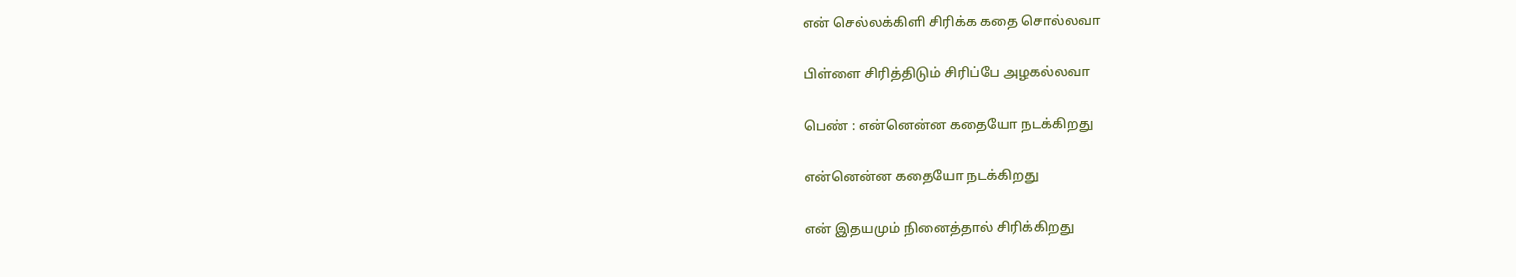என் செல்லக்கிளி சிரிக்க கதை சொல்லவா

பிள்ளை சிரித்திடும் சிரிப்பே அழகல்லவா

பெண் : என்னென்ன கதையோ நடக்கிறது

என்னென்ன கதையோ நடக்கிறது

என் இதயமும் நினைத்தால் சிரிக்கிறது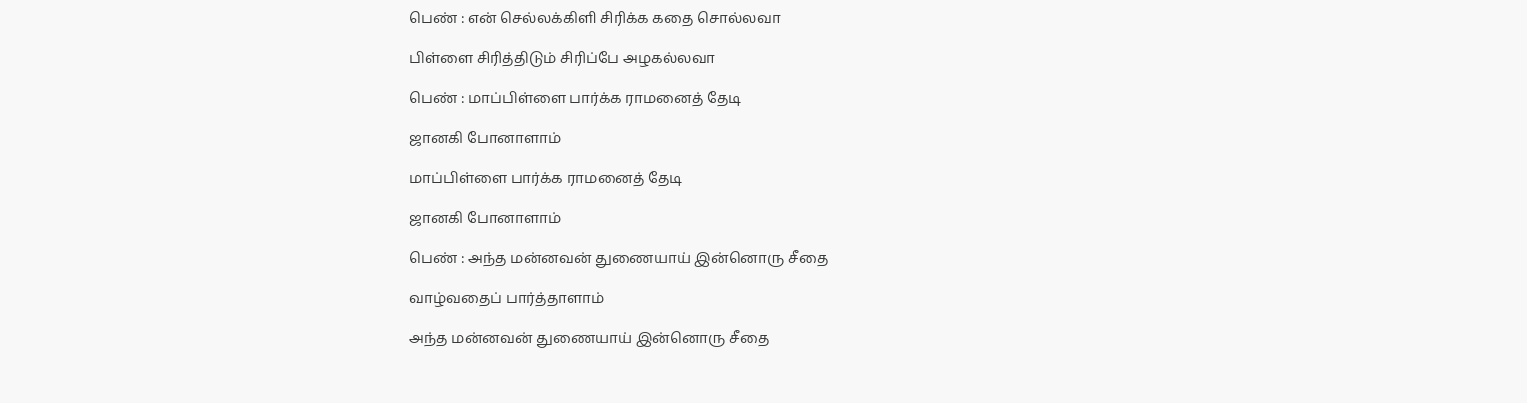பெண் : என் செல்லக்கிளி சிரிக்க கதை சொல்லவா

பிள்ளை சிரித்திடும் சிரிப்பே அழகல்லவா

பெண் : மாப்பிள்ளை பார்க்க ராமனைத் தேடி

ஜானகி போனாளாம்

மாப்பிள்ளை பார்க்க ராமனைத் தேடி

ஜானகி போனாளாம்

பெண் : அந்த மன்னவன் துணையாய் இன்னொரு சீதை

வாழ்வதைப் பார்த்தாளாம்

அந்த மன்னவன் துணையாய் இன்னொரு சீதை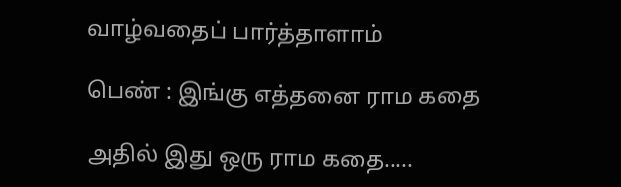வாழ்வதைப் பார்த்தாளாம்

பெண் : இங்கு எத்தனை ராம கதை

அதில் இது ஒரு ராம கதை.....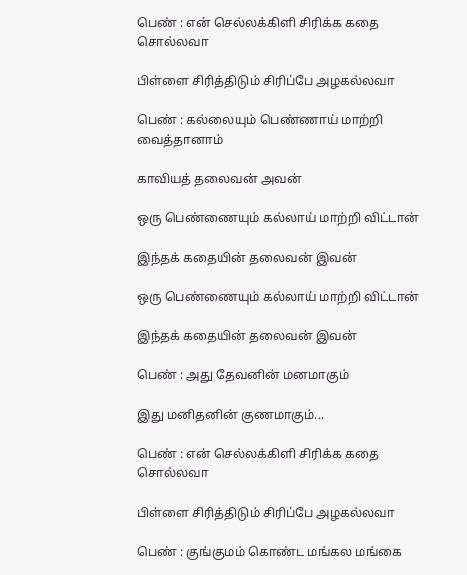பெண் : என் செல்லக்கிளி சிரிக்க கதை சொல்லவா

பிள்ளை சிரித்திடும் சிரிப்பே அழகல்லவா

பெண் : கல்லையும் பெண்ணாய் மாற்றி வைத்தானாம்

காவியத் தலைவன் அவன்

ஒரு பெண்ணையும் கல்லாய் மாற்றி விட்டான்

இந்தக் கதையின் தலைவன் இவன்

ஒரு பெண்ணையும் கல்லாய் மாற்றி விட்டான்

இந்தக் கதையின் தலைவன் இவன்

பெண் : அது தேவனின் மனமாகும்

இது மனிதனின் குணமாகும்...

பெண் : என் செல்லக்கிளி சிரிக்க கதை சொல்லவா

பிள்ளை சிரித்திடும் சிரிப்பே அழகல்லவா

பெண் : குங்குமம் கொண்ட மங்கல மங்கை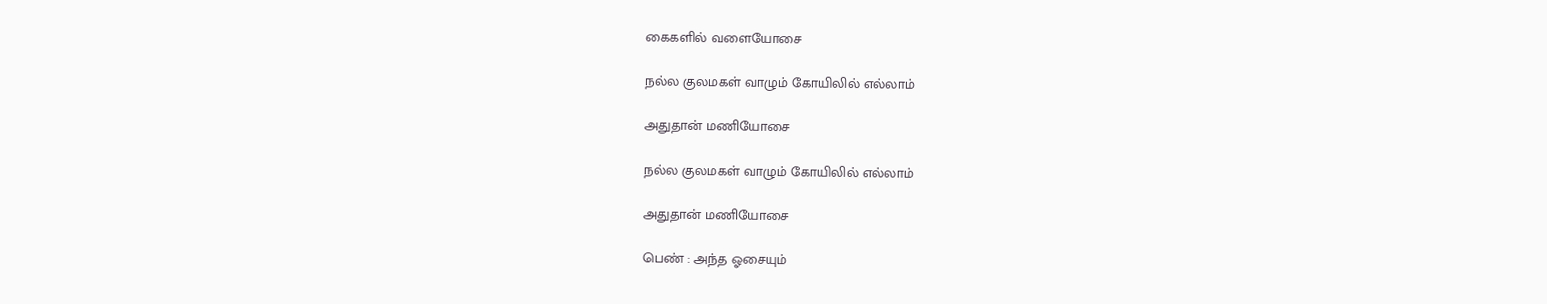கைகளில் வளையோசை

நல்ல குலமகள் வாழும் கோயிலில் எல்லாம்

அதுதான் மணியோசை

நல்ல குலமகள் வாழும் கோயிலில் எல்லாம்

அதுதான் மணியோசை

பெண் : அந்த ஓசையும்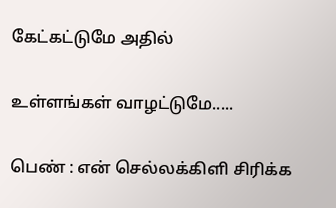கேட்கட்டுமே அதில்

உள்ளங்கள் வாழட்டுமே.....

பெண் : என் செல்லக்கிளி சிரிக்க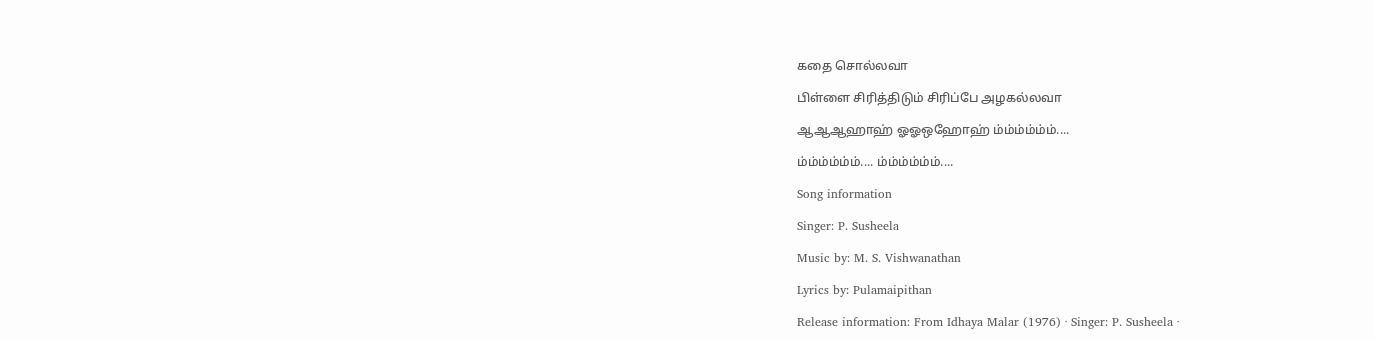கதை சொல்லவா

பிள்ளை சிரித்திடும் சிரிப்பே அழகல்லவா

ஆஆஆஹாஹ் ஓஓஒஹோஹ் ம்ம்ம்ம்ம்ம்....

ம்ம்ம்ம்ம்ம்.... ம்ம்ம்ம்ம்ம்....

Song information

Singer: P. Susheela

Music by: M. S. Vishwanathan

Lyrics by: Pulamaipithan

Release information: From Idhaya Malar (1976) · Singer: P. Susheela ·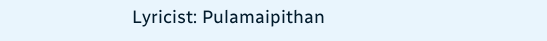Lyricist: Pulamaipithan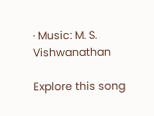· Music: M. S. Vishwanathan

Explore this song